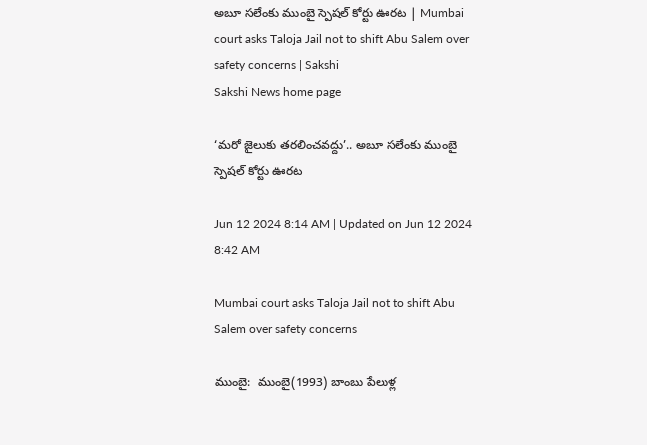అబూ సలేంకు ముంబై స్పెషల్‌ కోర్టు ఊరట | Mumbai court asks Taloja Jail not to shift Abu Salem over safety concerns | Sakshi
Sakshi News home page

‘మరో జైలుకు తరలించవద్దు’.. అబూ సలేంకు ముంబై స్పెషల్‌ కోర్టు ఊరట

Jun 12 2024 8:14 AM | Updated on Jun 12 2024 8:42 AM

Mumbai court asks Taloja Jail not to shift Abu Salem over safety concerns

ముంబై:  ముంబై(1993) బాంబు పేలుళ్ల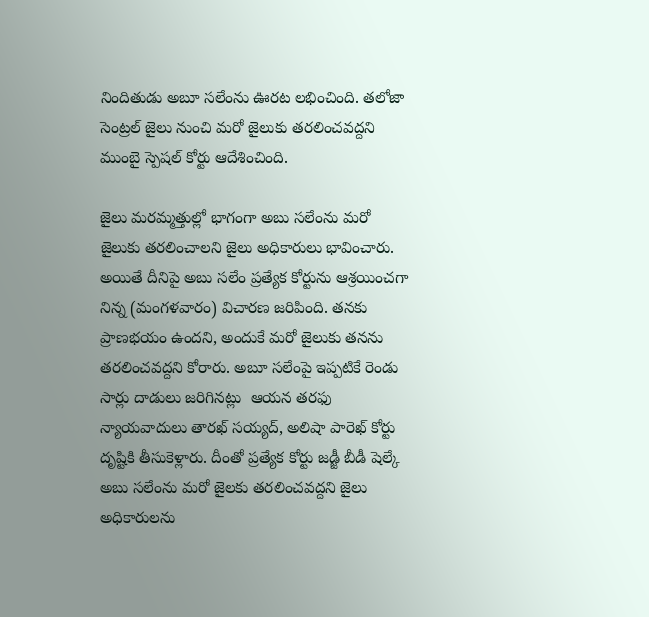నిందితుడు అబూ సలేంను ఊరట లభించింది. తలోజా సెంట్రల్ జైలు నుంచి మరో జైలుకు తరలించవద్దని ముంబై స్పెషల్‌ కోర్టు ఆదేశించింది.

జైలు మరమ్మత్తుల్లో భాగంగా అబు సలేంను మరో జైలుకు తరలించాలని జైలు అధికారులు భావించారు. అయితే దీనిపై అబు సలేం ప్రత్యేక కోర్టును ఆశ్రయించగా నిన్న (మంగళవారం) విచారణ జరిపింది. తనకు ప్రాణభయం ఉందని, అందుకే మరో జైలుకు తనను తరలించవద్దని కోరారు. అబూ సలేంపై ఇ‍ప్పటికే రెండు సార్లు దాడులు జరిగినట్లు  ఆయన తరఫు న్యాయవాదులు తారఖ్‌ సయ్యద్‌, అలిషా పారెఖ్‌ కోర్టు దృష్టికి తీసుకెళ్లారు. దీంతో ప్రత్యేక కోర్టు జడ్జీ బీడీ షెల్కే అబు సలేంను మరో జైలకు తరలించవద్దని జైలు అధికారులను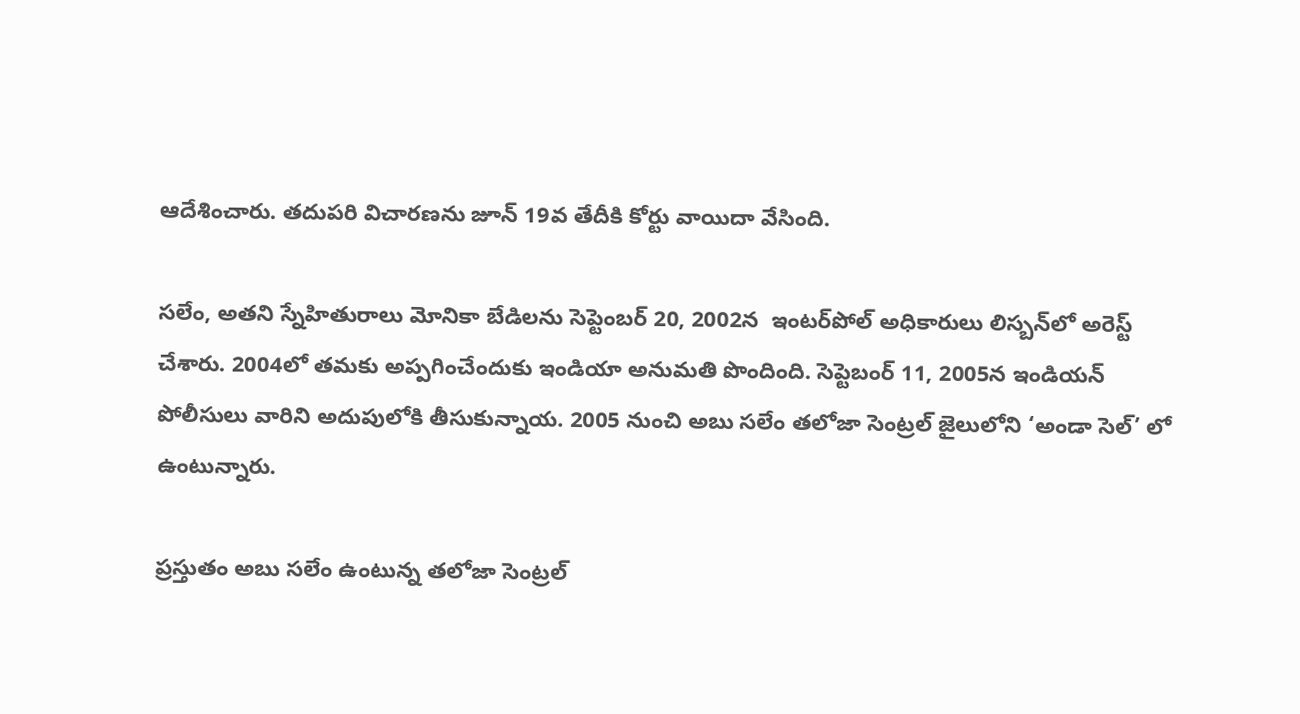ఆదేశించారు. తదుపరి విచారణను జూన్‌ 19వ తేదీకి కోర్టు వాయిదా వేసింది.

సలేం, అతని స్నేహితురాలు మోనికా బేడిలను సెప్టెంబర్‌ 20, 2002న  ఇంటర్‌పోల్‌ అధికారులు లిస్బన్‌లో అరెస్ట్‌ చేశారు. 2004లో తమకు అప్పగించేందుకు ఇండియా అనుమతి పొందింది. సెప్టెబంర్‌ 11, 2005న ఇండియన్‌ పోలీసులు వారిని అదుపులోకి తీసుకున్నాయ. 2005 నుంచి అబు సలేం తలోజా సెంట్రల్‌ జైలులోని ‘అండా సెల్‌’ లో ఉంటున్నారు.

ప్రస్తుతం అబు సలేం ఉంటున్న తలోజా సెంట్రల్‌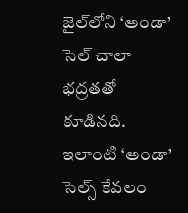జైల్‌లోని ‘అండా’ సెల్‌ చాలా భద్రతతో కూడినది. ఇలాంటి ‘అండా’ సెల్స్‌ కేవలం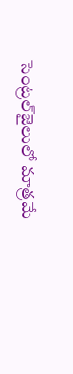సెంట్రల్‌జైలులో మాత్రమే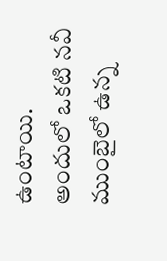ఉంటాయి. అందులో ఒకటి నవీ ముంబైలో ఉన్న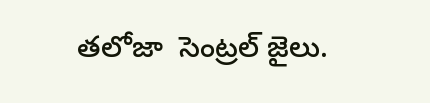తలోజా  సెంట్రల్‌ జైలు.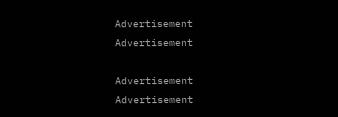Advertisement
Advertisement

Advertisement
Advertisement